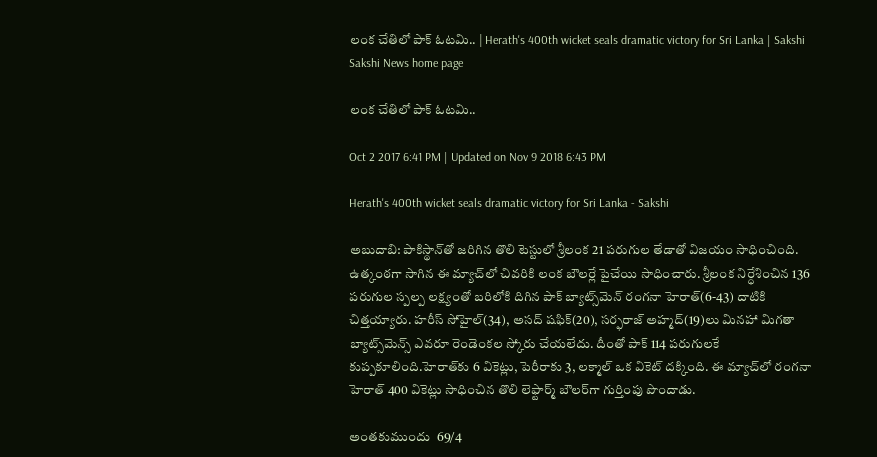లంక చేతిలో పాక్‌ ఓటమి.. | Herath's 400th wicket seals dramatic victory for Sri Lanka | Sakshi
Sakshi News home page

లంక చేతిలో పాక్‌ ఓటమి..

Oct 2 2017 6:41 PM | Updated on Nov 9 2018 6:43 PM

Herath's 400th wicket seals dramatic victory for Sri Lanka - Sakshi

అబుదాబి: పాకిస్థాన్‌తో జరిగిన తొలి టెస్టులో శ్రీలంక 21 పరుగుల తేడాతో విజయం సాధించింది. ఉత్కంఠగా సాగిన ఈ మ్యాచ్‌లో చివరికి లంక బౌలర్లే పైచేయి సాధించారు. శ్రీలంక నిర్ధేశించిన 136 పరుగుల స్పల్ప లక్ష్యంతో బరిలోకి దిగిన పాక్‌ బ్యాట్స్‌మెన్‌ రంగనా హెరాత్‌(6-43) దాటికి చిత్తయ్యారు. హరీస్‌ సోహైల్‌(34), అసద్‌ షఫిక్‌(20), సర్ఫరాజ్‌ అహ్మద్‌(19)లు మినహా మిగతా బ్యాట్స్‌మెన్స్‌ ఎవరూ రెండెంకల స్కోరు చేయలేదు. దీంతో పాక్‌ 114 పరుగులకే కుప్పకూలింది.హెరాత్‌కు 6 వికెట్లు, పెరీరాకు 3, లక్మాల్‌ ఒక వికెట్‌ దక్కింది. ఈ మ్యాచ్‌లో రంగనా హెరాత్‌ 400 వికెట్లు సాధించిన తొలి లెఫ్టార్మ్‌ బౌలర్‌గా గుర్తింపు పొందాడు.

అంతకుముందు  69/4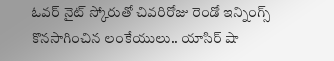ఓవర్ నైట్ స్కోరుతో చివరిరోజు రెండో ఇన్నింగ్స్ కొనసాగించిన లంకేయులు.. యాసిర్ షా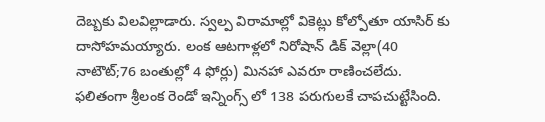దెబ్బకు విలవిల్లాడారు. స్వల్ప విరామాల్లో వికెట్లు కోల్పోతూ యాసిర్ కు దాసోహమయ్యారు. లంక ఆటగాళ్లలో నిరోషాన్ డిక్ వెల్లా(40 నాటౌట్;76 బంతుల్లో 4 ఫోర్లు) మినహా ఎవరూ రాణించలేదు. ఫలితంగా శ్రీలంక రెండో ఇన్నింగ్స్ లో 138 పరుగులకే చాపచుట్టేసింది.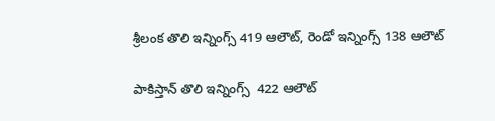శ్రీలంక తొలి ఇన్నింగ్స్ 419 ఆలౌట్, రెండో ఇన్నింగ్స్ 138 ఆలౌట్

పాకిస్తాన్ తొలి ఇన్నింగ్స్  422 ఆలౌట్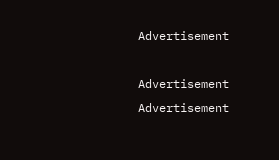Advertisement

Advertisement
Advertisement